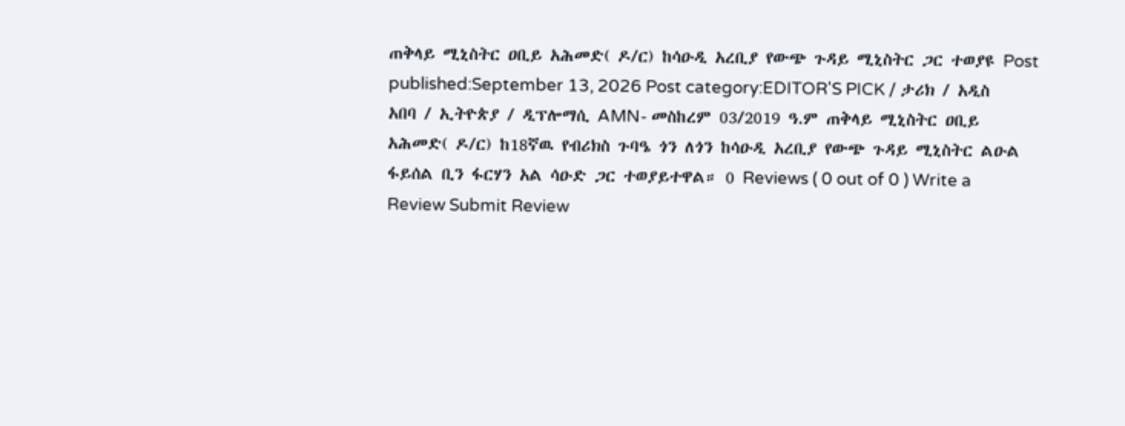ጠቅላይ ሚኒስትር ዐቢይ አሕመድ( ዶ/ር) ከሳዑዲ አረቢያ የውጭ ጉዳይ ሚኒስትር ጋር ተወያዩ Post published:September 13, 2026 Post category:EDITOR'S PICK / ታሪክ / አዲስ አበባ / ኢትዮጵያ / ዲፕሎማሲ AMN- መስከረም 03/2019 ዓ.ም ጠቅላይ ሚኒስትር ዐቢይ አሕመድ( ዶ/ር) ከ18ኛዉ የብሪክስ ጉባዔ ጎን ለጎን ከሳዑዲ አረቢያ የውጭ ጉዳይ ሚኒስትር ልዑል ፋይሰል ቢን ፋርሃን አል ሳዑድ ጋር ተወያይተዋል። 0 Reviews ( 0 out of 0 ) Write a Review Submit Review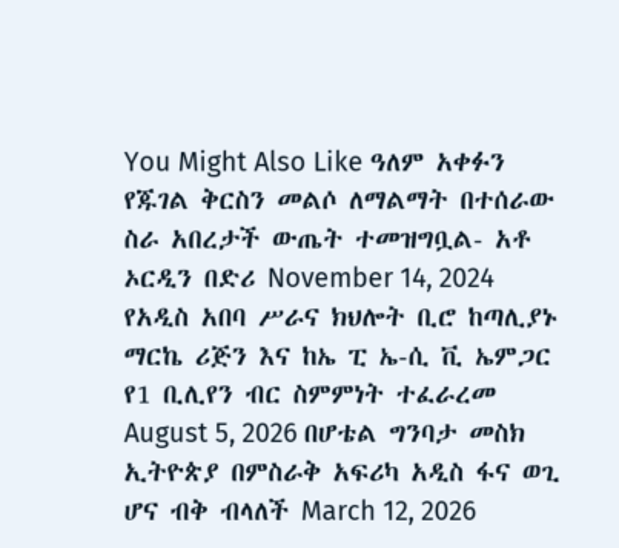You Might Also Like ዓለም አቀፉን የጁገል ቅርስን መልሶ ለማልማት በተሰራው ስራ አበረታች ውጤት ተመዝግቧል- አቶ ኦርዲን በድሪ November 14, 2024 የአዲስ አበባ ሥራና ክህሎት ቢሮ ከጣሊያኑ ማርኬ ሪጅን እና ከኤ ፒ ኤ-ሲ ቪ ኤምጋር የ1 ቢሊየን ብር ስምምነት ተፈራረመ August 5, 2026 በሆቴል ግንባታ መስክ ኢትዮጵያ በምስራቅ አፍሪካ አዲስ ፋና ወጊ ሆና ብቅ ብላለች March 12, 2026